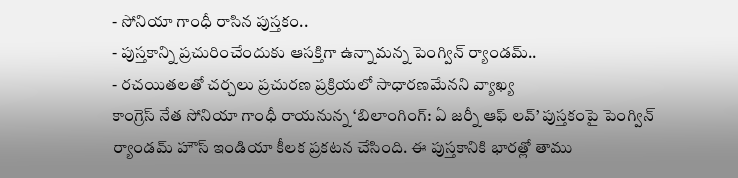- సోనియా గాంధీ రాసిన పుస్తకం..
- పుస్తకాన్ని ప్రచురించేందుకు ఆసక్తిగా ఉన్నామన్న పెంగ్విన్ ర్యాండమ్..
- రచయితలతో చర్చలు ప్రచురణ ప్రక్రియలో సాధారణమేనని వ్యాఖ్య
కాంగ్రెస్ నేత సోనియా గాంధీ రాయనున్న ‘బిలాంగింగ్: ఏ జర్నీ ఆఫ్ లవ్’ పుస్తకంపై పెంగ్విన్ ర్యాండమ్ హౌస్ ఇండియా కీలక ప్రకటన చేసింది. ఈ పుస్తకానికి భారత్లో తాము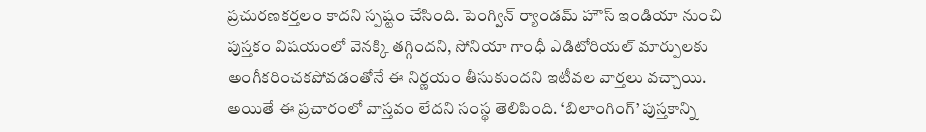ప్రచురణకర్తలం కాదని స్పష్టం చేసింది. పెంగ్విన్ ర్యాండమ్ హౌస్ ఇండియా నుంచి పుస్తకం విషయంలో వెనక్కి తగ్గిందని, సోనియా గాంధీ ఎడిటోరియల్ మార్పులకు అంగీకరించకపోవడంతోనే ఈ నిర్ణయం తీసుకుందని ఇటీవల వార్తలు వచ్చాయి. అయితే ఈ ప్రచారంలో వాస్తవం లేదని సంస్థ తెలిపింది. ‘బిలాంగింగ్’ పుస్తకాన్ని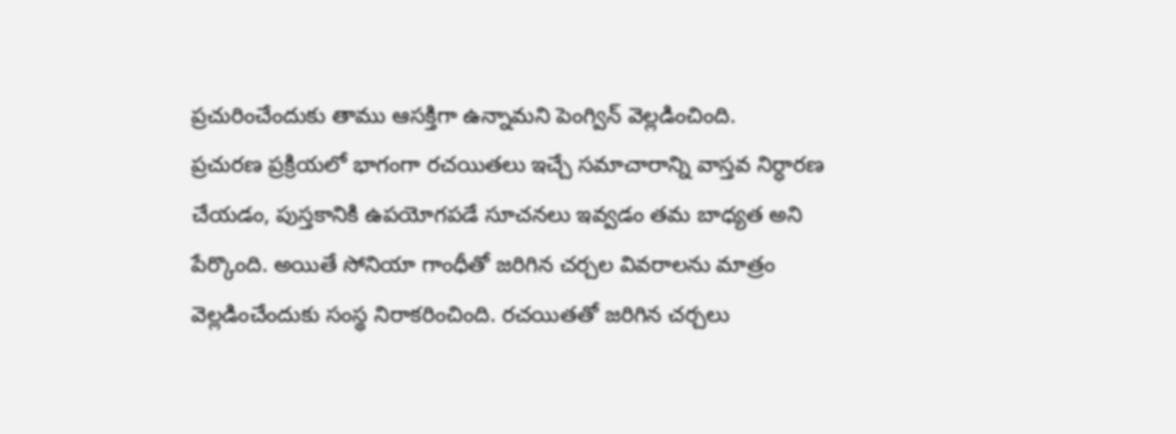ప్రచురించేందుకు తాము ఆసక్తిగా ఉన్నామని పెంగ్విన్ వెల్లడించింది.
ప్రచురణ ప్రక్రియలో భాగంగా రచయితలు ఇచ్చే సమాచారాన్ని వాస్తవ నిర్ధారణ చేయడం, పుస్తకానికి ఉపయోగపడే సూచనలు ఇవ్వడం తమ బాధ్యత అని పేర్కొంది. అయితే సోనియా గాంధీతో జరిగిన చర్చల వివరాలను మాత్రం వెల్లడించేందుకు సంస్థ నిరాకరించింది. రచయితతో జరిగిన చర్చలు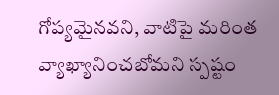గోప్యమైనవని, వాటిపై మరింత వ్యాఖ్యానించబోమని స్పష్టం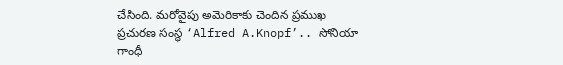చేసింది. మరోవైపు అమెరికాకు చెందిన ప్రముఖ ప్రచురణ సంస్థ ‘Alfred A.Knopf’.. సోనియా గాంధీ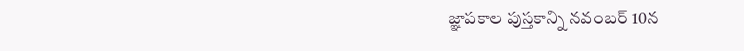జ్ఞాపకాల పుస్తకాన్ని నవంబర్ 10న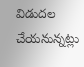విడుదల చేయనున్నట్లు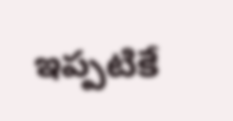ఇప్పటికే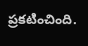ప్రకటించింది.